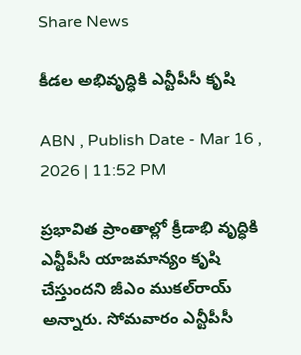Share News

కీడల అభివృద్ధికి ఎన్టీపీసీ కృషి

ABN , Publish Date - Mar 16 , 2026 | 11:52 PM

ప్రభావిత ప్రాంతాల్లో క్రీడాభి వృద్ధికి ఎన్టీపీసీ యాజమాన్యం కృషి చేస్తుందని జీఎం ముకల్‌రాయ్‌ అన్నారు. సోమవారం ఎన్టీపీసీ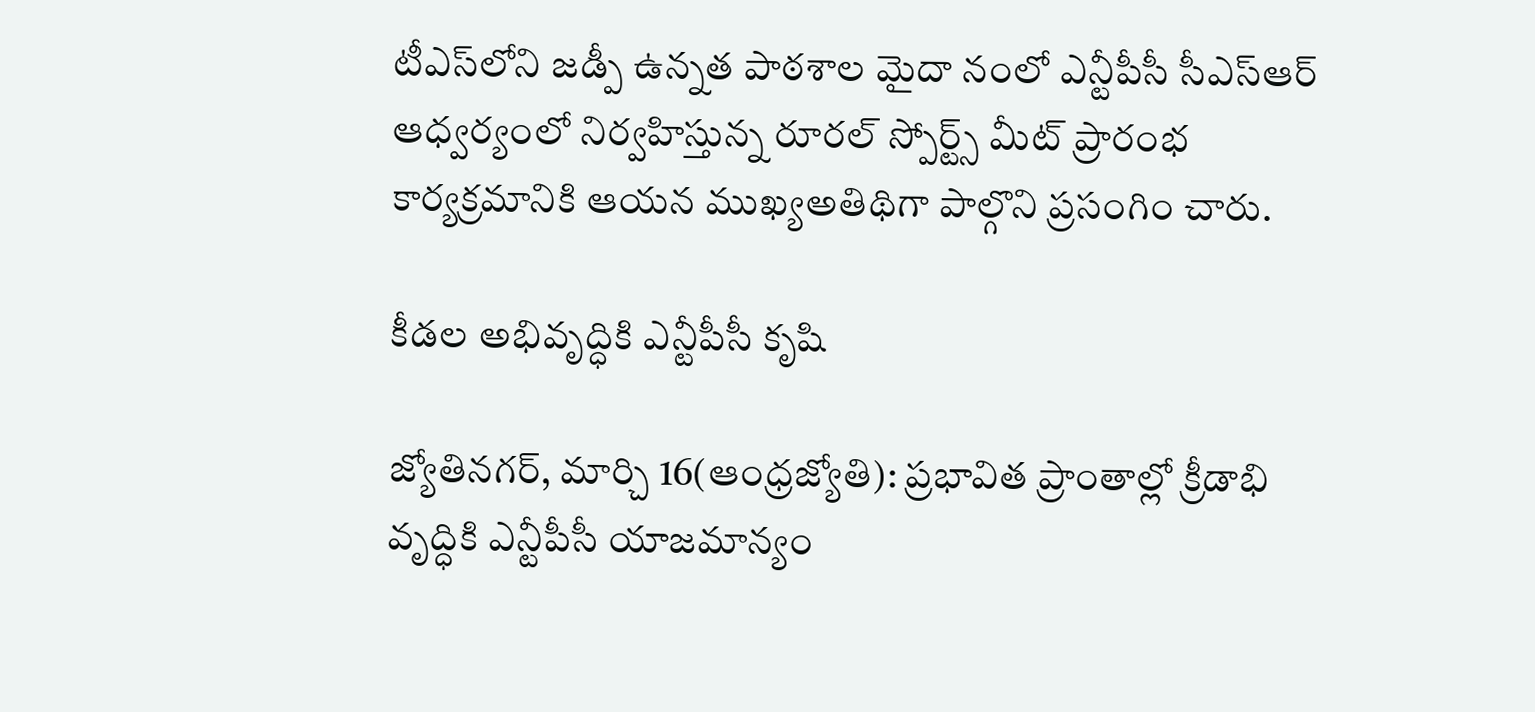టీఎస్‌లోని జడ్పీ ఉన్నత పాఠశాల మైదా నంలో ఎన్టీపీసీ సీఎస్‌ఆర్‌ ఆధ్వర్యంలో నిర్వహిస్తున్న రూరల్‌ స్పోర్ట్స్‌ మీట్‌ ప్రారంభ కార్యక్రమానికి ఆయన ముఖ్యఅతిథిగా పాల్గొని ప్రసంగిం చారు.

కీడల అభివృద్ధికి ఎన్టీపీసీ కృషి

జ్యోతినగర్‌, మార్చి 16(ఆంధ్రజ్యోతి): ప్రభావిత ప్రాంతాల్లో క్రీడాభి వృద్ధికి ఎన్టీపీసీ యాజమాన్యం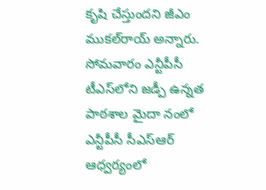కృషి చేస్తుందని జీఎం ముకల్‌రాయ్‌ అన్నారు. సోమవారం ఎన్టీపీసీ టీఎస్‌లోని జడ్పీ ఉన్నత పాఠశాల మైదా నంలో ఎన్టీపీసీ సీఎస్‌ఆర్‌ ఆధ్వర్యంలో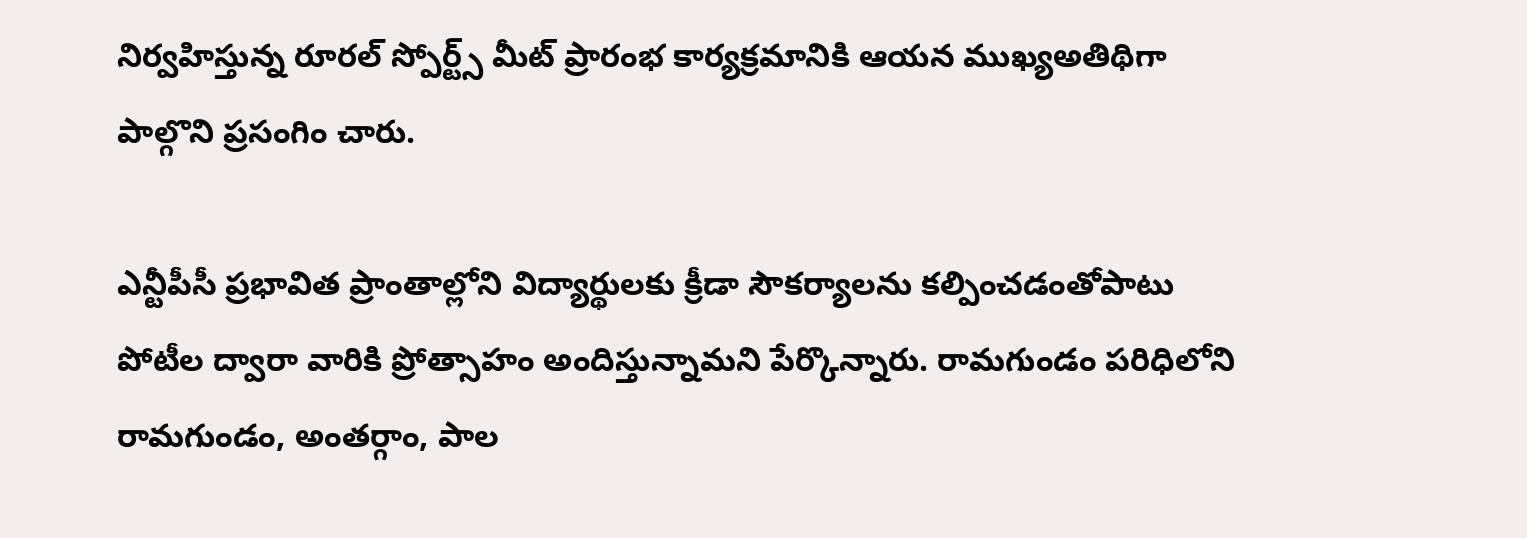నిర్వహిస్తున్న రూరల్‌ స్పోర్ట్స్‌ మీట్‌ ప్రారంభ కార్యక్రమానికి ఆయన ముఖ్యఅతిథిగా పాల్గొని ప్రసంగిం చారు.

ఎన్టీపీసీ ప్రభావిత ప్రాంతాల్లోని విద్యార్థులకు క్రీడా సౌకర్యాలను కల్పించడంతోపాటు పోటీల ద్వారా వారికి ప్రోత్సాహం అందిస్తున్నామని పేర్కొన్నారు. రామగుండం పరిధిలోని రామగుండం, అంతర్గాం, పాల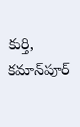కుర్తి, కమాన్‌పూర్‌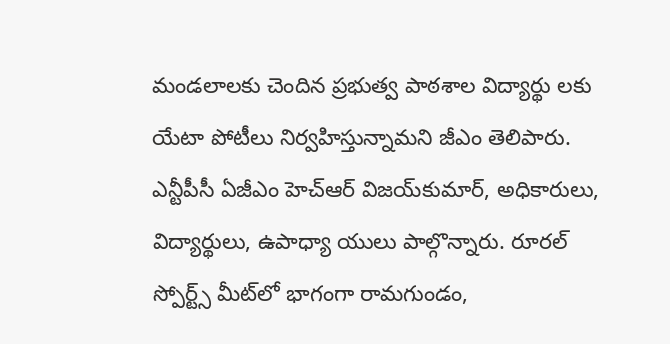మండలాలకు చెందిన ప్రభుత్వ పాఠశాల విద్యార్థు లకు యేటా పోటీలు నిర్వహిస్తున్నామని జీఎం తెలిపారు. ఎన్టీపీసీ ఏజీఎం హెచ్‌ఆర్‌ విజయ్‌కుమార్‌, అధికారులు, విద్యార్థులు, ఉపాధ్యా యులు పాల్గొన్నారు. రూరల్‌ స్పోర్ట్స్‌ మీట్‌లో భాగంగా రామగుండం,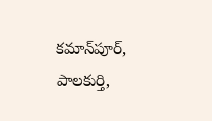కమాన్‌పూర్‌, పాలకుర్తి,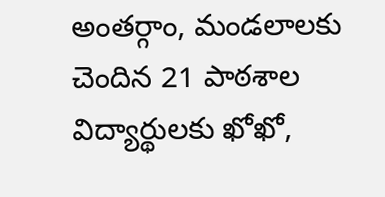అంతర్గాం, మండలాలకు చెందిన 21 పాఠశాల విద్యార్థులకు ఖోఖో,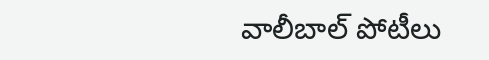వాలీబాల్‌ పోటీలు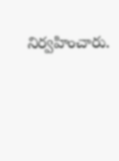నిర్వహించారు.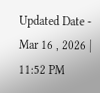Updated Date - Mar 16 , 2026 | 11:52 PM